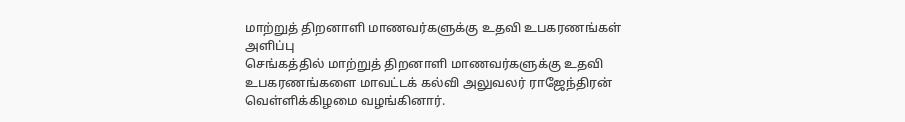மாற்றுத் திறனாளி மாணவர்களுக்கு உதவி உபகரணங்கள் அளிப்பு
செங்கத்தில் மாற்றுத் திறனாளி மாணவர்களுக்கு உதவி உபகரணங்களை மாவட்டக் கல்வி அலுவலர் ராஜேந்திரன் வெள்ளிக்கிழமை வழங்கினார்.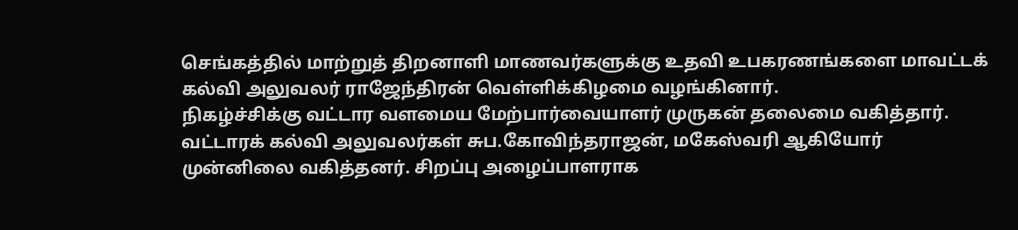செங்கத்தில் மாற்றுத் திறனாளி மாணவர்களுக்கு உதவி உபகரணங்களை மாவட்டக் கல்வி அலுவலர் ராஜேந்திரன் வெள்ளிக்கிழமை வழங்கினார்.
நிகழ்ச்சிக்கு வட்டார வளமைய மேற்பார்வையாளர் முருகன் தலைமை வகித்தார். வட்டாரக் கல்வி அலுவலர்கள் சுப.கோவிந்தராஜன், மகேஸ்வரி ஆகியோர் முன்னிலை வகித்தனர். சிறப்பு அழைப்பாளராக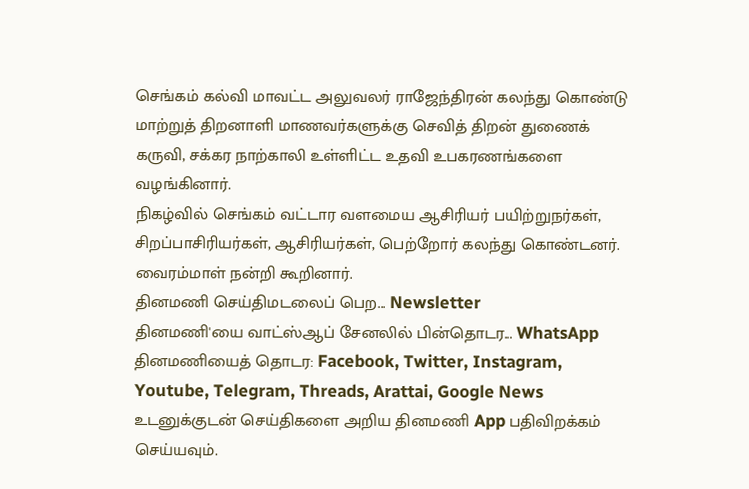செங்கம் கல்வி மாவட்ட அலுவலர் ராஜேந்திரன் கலந்து கொண்டு மாற்றுத் திறனாளி மாணவர்களுக்கு செவித் திறன் துணைக் கருவி, சக்கர நாற்காலி உள்ளிட்ட உதவி உபகரணங்களை வழங்கினார்.
நிகழ்வில் செங்கம் வட்டார வளமைய ஆசிரியர் பயிற்றுநர்கள், சிறப்பாசிரியர்கள், ஆசிரியர்கள், பெற்றோர் கலந்து கொண்டனர். வைரம்மாள் நன்றி கூறினார்.
தினமணி செய்திமடலைப் பெற... Newsletter
தினமணி'யை வாட்ஸ்ஆப் சேனலில் பின்தொடர... WhatsApp
தினமணியைத் தொடர: Facebook, Twitter, Instagram, Youtube, Telegram, Threads, Arattai, Google News
உடனுக்குடன் செய்திகளை அறிய தினமணி App பதிவிறக்கம் செய்யவும்.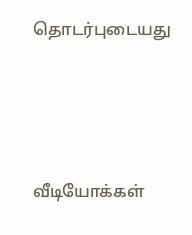தொடர்புடையது




வீடியோக்கள்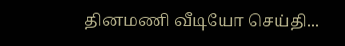தினமணி வீடியோ செய்தி...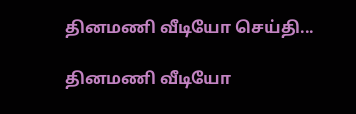தினமணி வீடியோ செய்தி...

தினமணி வீடியோ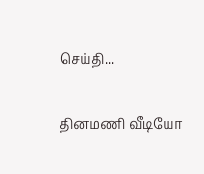செய்தி...

தினமணி வீடியோ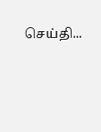செய்தி...